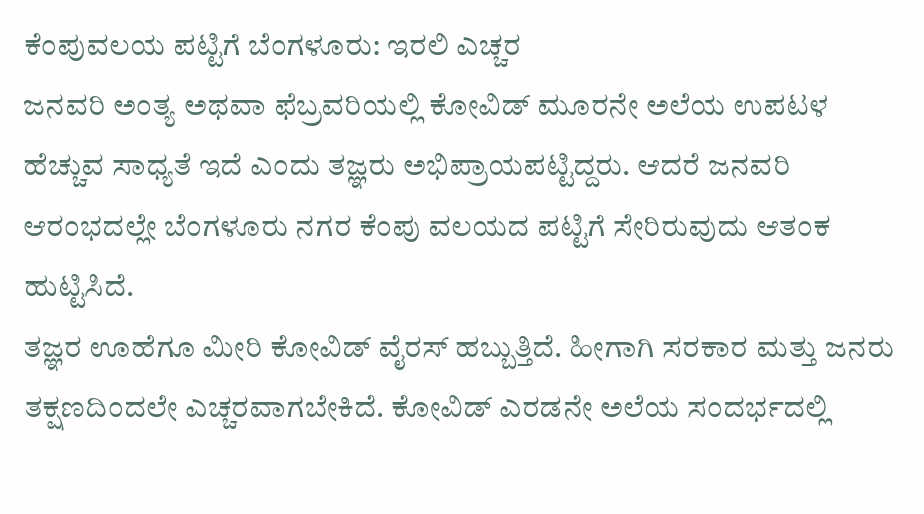ಕೆಂಪುವಲಯ ಪಟ್ಟಿಗೆ ಬೆಂಗಳೂರು: ಇರಲಿ ಎಚ್ಚರ
ಜನವರಿ ಅಂತ್ಯ ಅಥವಾ ಫೆಬ್ರವರಿಯಲ್ಲಿ ಕೋವಿಡ್ ಮೂರನೇ ಅಲೆಯ ಉಪಟಳ ಹೆಚ್ಚುವ ಸಾಧ್ಯತೆ ಇದೆ ಎಂದು ತಜ್ಞರು ಅಭಿಪ್ರಾಯಪಟ್ಟಿದ್ದರು. ಆದರೆ ಜನವರಿ ಆರಂಭದಲ್ಲೇ ಬೆಂಗಳೂರು ನಗರ ಕೆಂಪು ವಲಯದ ಪಟ್ಟಿಗೆ ಸೇರಿರುವುದು ಆತಂಕ ಹುಟ್ಟಿಸಿದೆ.
ತಜ್ಞರ ಊಹೆಗೂ ಮೀರಿ ಕೋವಿಡ್ ವೈರಸ್ ಹಬ್ಬುತ್ತಿದೆ. ಹೀಗಾಗಿ ಸರಕಾರ ಮತ್ತು ಜನರು ತಕ್ಷಣದಿಂದಲೇ ಎಚ್ಚರವಾಗಬೇಕಿದೆ. ಕೋವಿಡ್ ಎರಡನೇ ಅಲೆಯ ಸಂದರ್ಭದಲ್ಲಿ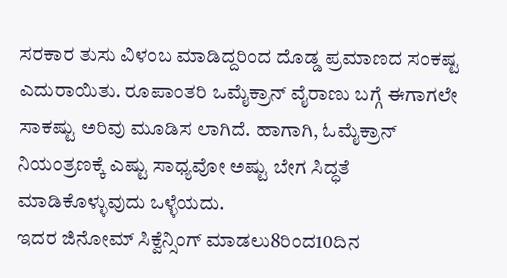ಸರಕಾರ ತುಸು ವಿಳಂಬ ಮಾಡಿದ್ದರಿಂದ ದೊಡ್ಡ ಪ್ರಮಾಣದ ಸಂಕಷ್ಟ ಎದುರಾಯಿತು. ರೂಪಾಂತರಿ ಒಮೈಕ್ರಾನ್ ವೈರಾಣು ಬಗ್ಗೆ ಈಗಾಗಲೇ ಸಾಕಷ್ಟು ಅರಿವು ಮೂಡಿಸ ಲಾಗಿದೆ. ಹಾಗಾಗಿ, ಓಮೈಕ್ರಾನ್ ನಿಯಂತ್ರಣಕ್ಕೆ ಎಷ್ಟು ಸಾಧ್ಯವೋ ಅಷ್ಟು ಬೇಗ ಸಿದ್ಧತೆ ಮಾಡಿಕೊಳ್ಳುವುದು ಒಳ್ಳೆಯದು.
ಇದರ ಜಿನೋಮ್ ಸಿಕ್ವೆನ್ಸಿಂಗ್ ಮಾಡಲು8ರಿಂದ10ದಿನ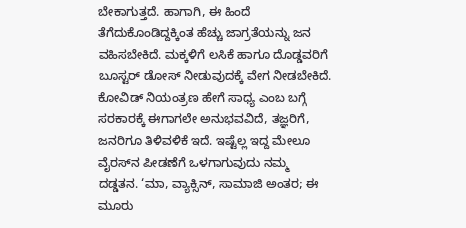ಬೇಕಾಗುತ್ತದೆ. ಹಾಗಾಗಿ, ಈ ಹಿಂದೆ ತೆಗೆದುಕೊಂಡಿದ್ದಕ್ಕಿಂತ ಹೆಚ್ಚು ಜಾಗ್ರತೆಯನ್ನು ಜನ ವಹಿಸಬೇಕಿದೆ. ಮಕ್ಕಳಿಗೆ ಲಸಿಕೆ ಹಾಗೂ ದೊಡ್ಡವರಿಗೆ ಬೂಸ್ಟರ್ ಡೋಸ್ ನೀಡುವುದಕ್ಕೆ ವೇಗ ನೀಡಬೇಕಿದೆ. ಕೋವಿಡ್ ನಿಯಂತ್ರಣ ಹೇಗೆ ಸಾಧ್ಯ ಎಂಬ ಬಗ್ಗೆ ಸರಕಾರಕ್ಕೆ ಈಗಾಗಲೇ ಅನುಭವವಿದೆ, ತಜ್ಞರಿಗೆ, ಜನರಿಗೂ ತಿಳಿವಳಿಕೆ ಇದೆ. ಇಷ್ಟೆಲ್ಲ ಇದ್ದ ಮೇಲೂ ವೈರಸ್‌ನ ಪೀಡಣೆಗೆ ಒಳಗಾಗುವುದು ನಮ್ಮ ದಡ್ಡತನ. ‘ಮಾ, ವ್ಯಾಕ್ಸಿನ್, ಸಾಮಾಜಿ ಅಂತರ; ಈ ಮೂರು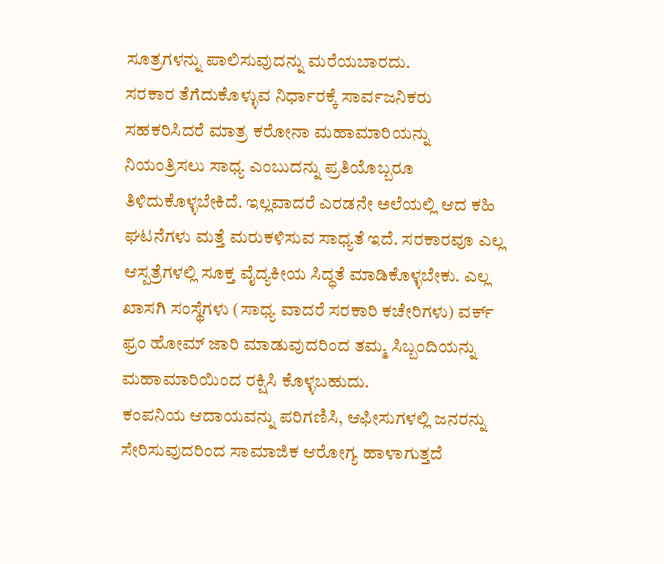ಸೂತ್ರಗಳನ್ನು ಪಾಲಿಸುವುದನ್ನು ಮರೆಯಬಾರದು.
ಸರಕಾರ ತೆಗೆದುಕೊಳ್ಳುವ ನಿರ್ಧಾರಕ್ಕೆ ಸಾರ್ವಜನಿಕರು ಸಹಕರಿಸಿದರೆ ಮಾತ್ರ ಕರೋನಾ ಮಹಾಮಾರಿಯನ್ನು ನಿಯಂತ್ರಿಸಲು ಸಾಧ್ಯ ಎಂಬುದನ್ನು ಪ್ರತಿಯೊಬ್ಬರೂ ತಿಳಿದುಕೊಳ್ಳಬೇಕಿದೆ. ಇಲ್ಲವಾದರೆ ಎರಡನೇ ಅಲೆಯಲ್ಲಿ ಆದ ಕಹಿ ಘಟನೆಗಳು ಮತ್ತೆ ಮರುಕಳಿಸುವ ಸಾಧ್ಯತೆ ಇದೆ. ಸರಕಾರವೂ ಎಲ್ಲ ಆಸ್ಪತ್ರೆಗಳಲ್ಲಿ ಸೂಕ್ತ ವೈದ್ಯಕೀಯ ಸಿದ್ಧತೆ ಮಾಡಿಕೊಳ್ಳಬೇಕು. ಎಲ್ಲ ಖಾಸಗಿ ಸಂಸ್ಥೆಗಳು (ಸಾಧ್ಯ ವಾದರೆ ಸರಕಾರಿ ಕಚೇರಿಗಳು) ವರ್ಕ್ ಫ್ರಂ ಹೋಮ್ ಜಾರಿ ಮಾಡುವುದರಿಂದ ತಮ್ಮ ಸಿಬ್ಬಂದಿಯನ್ನು ಮಹಾಮಾರಿಯಿಂದ ರಕ್ಷಿಸಿ ಕೊಳ್ಳಬಹುದು.
ಕಂಪನಿಯ ಆದಾಯವನ್ನು ಪರಿಗಣಿಸಿ, ಆಫೀಸುಗಳಲ್ಲಿ ಜನರನ್ನು ಸೇರಿಸುವುದರಿಂದ ಸಾಮಾಜಿಕ ಆರೋಗ್ಯ ಹಾಳಾಗುತ್ತದೆ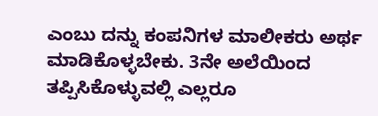ಎಂಬು ದನ್ನು ಕಂಪನಿಗಳ ಮಾಲೀಕರು ಅರ್ಥ ಮಾಡಿಕೊಳ್ಳಬೇಕು. 3ನೇ ಅಲೆಯಿಂದ ತಪ್ಪಿಸಿಕೊಳ್ಳುವಲ್ಲಿ ಎಲ್ಲರೂ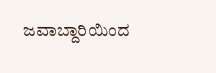ಜವಾಬ್ದಾರಿಯಿಂದ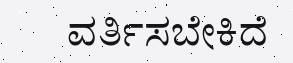ವರ್ತಿಸಬೇಕಿದೆ